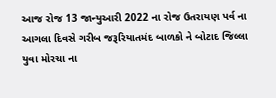આજ રોજ 13 જાન્યુઆરી 2022 ના રોજ ઉતરાયણ પર્વ ના આગલા દિવસે ગરીબ જરૂરિયાતમંદ બાળકો ને બોટાદ જિલ્લા યુવા મોરચા ના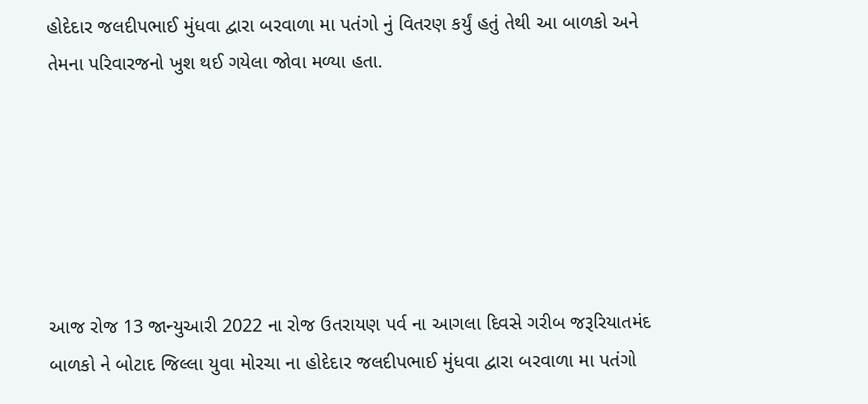હોદેદાર જલદીપભાઈ મુંધવા દ્વારા બરવાળા મા પતંગો નું વિતરણ કર્યું હતું તેથી આ બાળકો અને તેમના પરિવારજનો ખુશ થઈ ગયેલા જોવા મળ્યા હતા.






આજ રોજ 13 જાન્યુઆરી 2022 ના રોજ ઉતરાયણ પર્વ ના આગલા દિવસે ગરીબ જરૂરિયાતમંદ બાળકો ને બોટાદ જિલ્લા યુવા મોરચા ના હોદેદાર જલદીપભાઈ મુંધવા દ્વારા બરવાળા મા પતંગો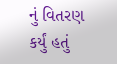નું વિતરણ કર્યું હતું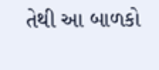તેથી આ બાળકો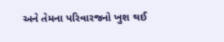અને તેમના પરિવારજનો ખુશ થઈ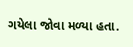ગયેલા જોવા મળ્યા હતા.